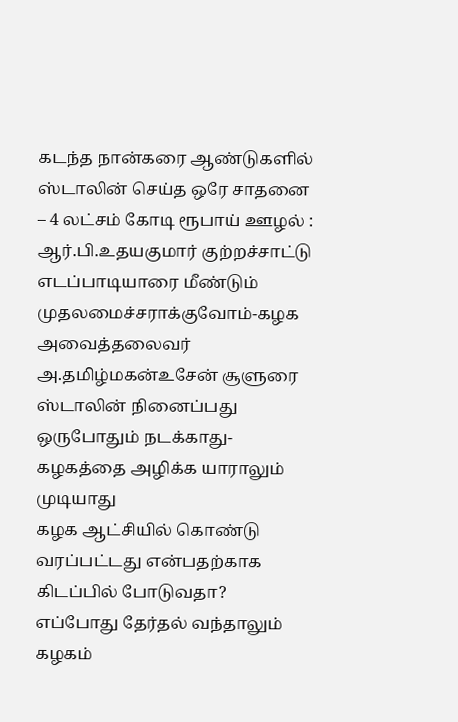கடந்த நான்கரை ஆண்டுகளில் ஸ்டாலின் செய்த ஒரே சாதனை – 4 லட்சம் கோடி ரூபாய் ஊழல் : ஆர்.பி.உதயகுமார் குற்றச்சாட்டு
எடப்பாடியாரை மீண்டும் முதலமைச்சராக்குவோம்-கழக அவைத்தலைவர் அ.தமிழ்மகன்உசேன் சூளுரை
ஸ்டாலின் நினைப்பது ஒருபோதும் நடக்காது-கழகத்தை அழிக்க யாராலும் முடியாது
கழக ஆட்சியில் கொண்டு வரப்பட்டது என்பதற்காக கிடப்பில் போடுவதா?
எப்போது தேர்தல் வந்தாலும் கழகம்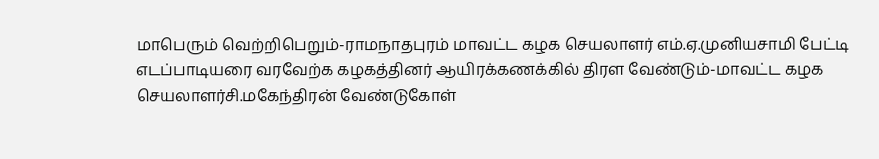மாபெரும் வெற்றிபெறும்-ராமநாதபுரம் மாவட்ட கழக செயலாளர் எம்.ஏ.முனியசாமி பேட்டி
எடப்பாடியரை வரவேற்க கழகத்தினர் ஆயிரக்கணக்கில் திரள வேண்டும்-மாவட்ட கழக செயலாளர்சி.மகேந்திரன் வேண்டுகோள்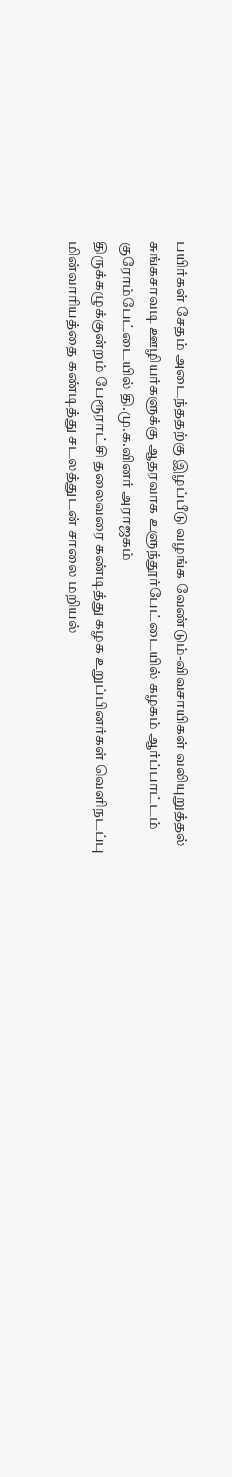பயிர்கள் சேதம் அடைந்ததற்கு இழப்பீடு வழங்க வேண்டும்-விவசாயிகள் வலியுறுத்தல்
சுங்கசாவடி ஊழியர்களுக்கு ஆதரவாக உளுந்தூர்பேட்டையில் கழகம் ஆர்ப்பாட்டம்
குரோம்பேட்டையில் தி.மு.க.வினர் அராஜகம்
திருக்கழுக்குன்றம் பேரூராட்சி தலைவரை கண்டித்து கழக உறுப்பினர்கள் வெளிநடப்பு
மின்வாரியத்தை கண்டித்து சடலத்துடன் சாலை மறியல்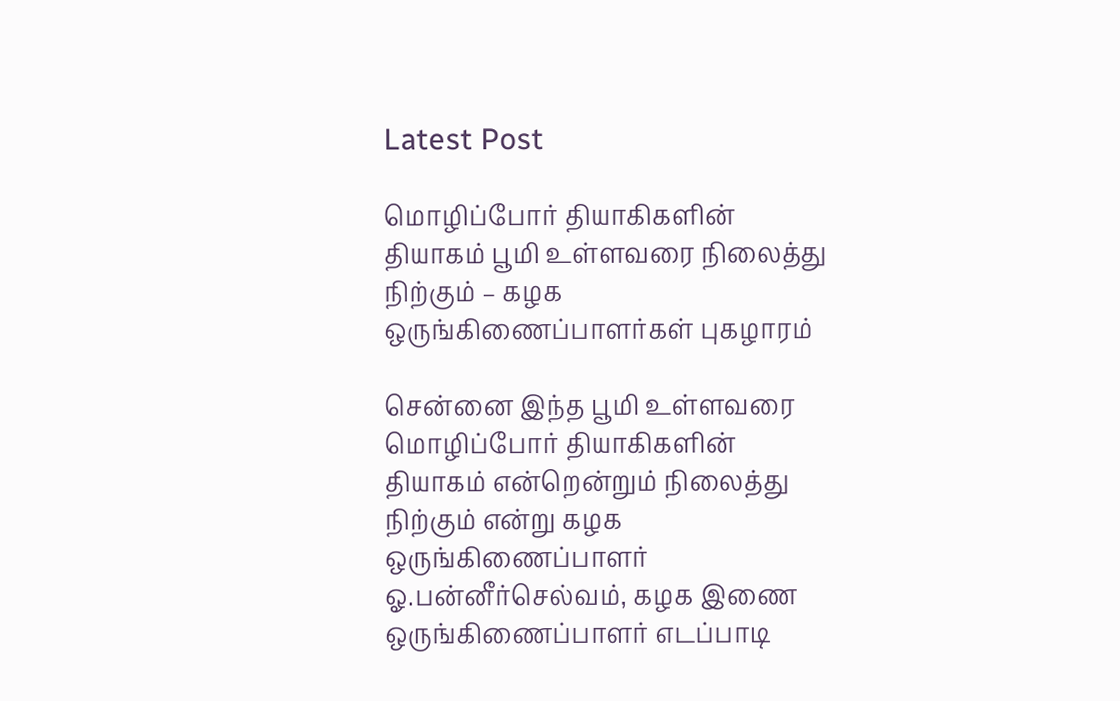Latest Post

மொழிப்போர் தியாகிகளின் தியாகம் பூமி உள்ளவரை நிலைத்து நிற்கும் – கழக ஒருங்கிணைப்பாளர்கள் புகழாரம்

சென்னை இந்த பூமி உள்ளவரை மொழிப்போர் தியாகிகளின் தியாகம் என்றென்றும் நிலைத்து நிற்கும் என்று கழக ஒருங்கிணைப்பாளர் ஓ.பன்னீர்செல்வம், கழக இணை ஒருங்கிணைப்பாளர் எடப்பாடி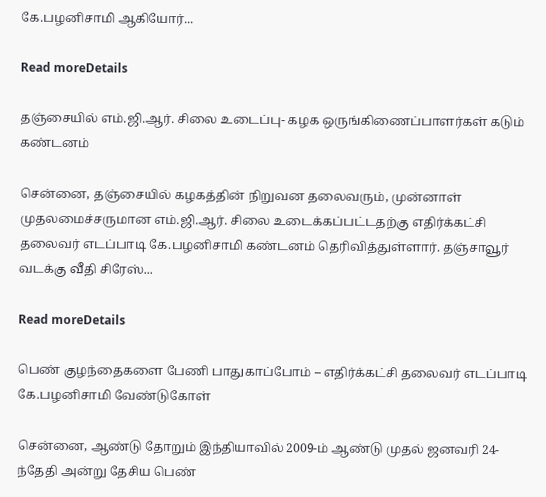கே.பழனிசாமி ஆகியோர்...

Read moreDetails

தஞ்சையில் எம்.ஜி.ஆர். சிலை உடைப்பு- கழக ஒருங்கிணைப்பாளர்கள் கடும் கண்டனம்

சென்னை, தஞ்சையில் கழகத்தின் நிறுவன தலைவரும், முன்னாள் முதலமைச்சருமான எம்.ஜி.ஆர். சிலை உடைக்கப்பட்டதற்கு எதிர்க்கட்சி தலைவர் எடப்பாடி கே.பழனிசாமி கண்டனம் தெரிவித்துள்ளார். தஞ்சாவூர் வடக்கு வீதி சிரேஸ்...

Read moreDetails

பெண் குழந்தைகளை பேணி பாதுகாப்போம் – எதிர்க்கட்சி தலைவர் எடப்பாடி கே.பழனிசாமி வேண்டுகோள்

சென்னை, ஆண்டு தோறும் இந்தியாவில் 2009-ம் ஆண்டு முதல் ஜனவரி 24-ந்தேதி அன்று தேசிய பெண்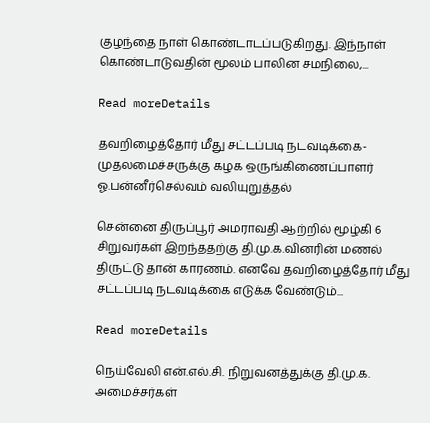குழந்தை நாள் கொண்டாடப்படுகிறது. இந்நாள் கொண்டாடுவதின் மூலம் பாலின சமநிலை,...

Read moreDetails

தவறிழைத்தோர் மீது சட்டப்படி நடவடிக்கை-முதலமைச்சருக்கு கழக ஒருங்கிணைப்பாளர் ஓ.பன்னீர்செல்வம் வலியுறுத்தல்

சென்னை திருப்பூர் அமராவதி ஆற்றில் மூழ்கி 6 சிறுவர்கள் இறந்ததற்கு தி.மு.க.வினரின் மணல் திருட்டு தான் காரணம். எனவே தவறிழைத்தோர் மீது சட்டப்படி நடவடிக்கை எடுக்க வேண்டும்...

Read moreDetails

நெய்வேலி என்.எல்.சி. நிறுவனத்துக்கு தி.மு.க. அமைச்சர்கள்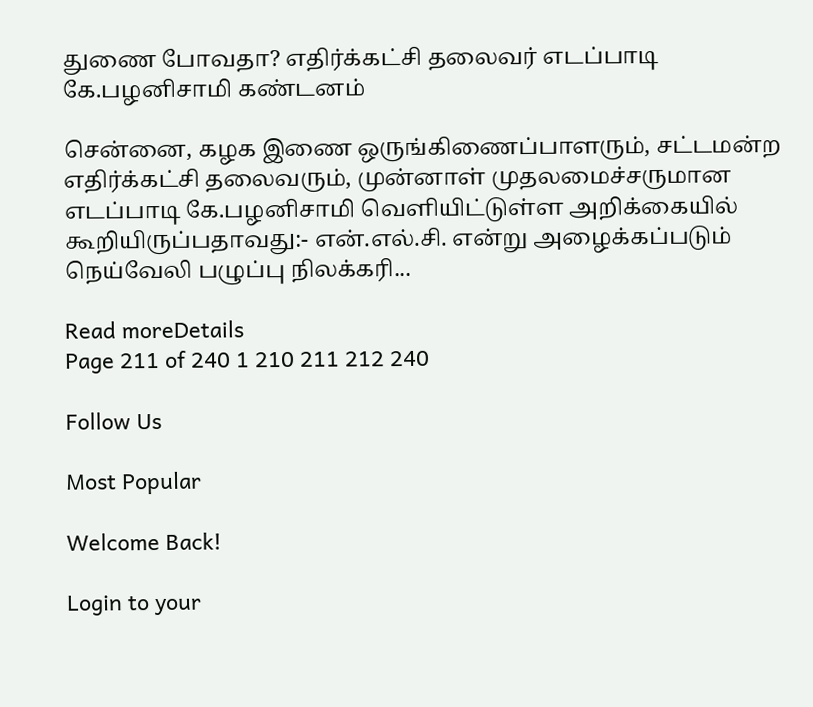துணை போவதா? எதிர்க்கட்சி தலைவர் எடப்பாடி கே.பழனிசாமி கண்டனம்

சென்னை, கழக இணை ஒருங்கிணைப்பாளரும், சட்டமன்ற எதிர்க்கட்சி தலைவரும், முன்னாள் முதலமைச்சருமான எடப்பாடி கே.பழனிசாமி வெளியிட்டுள்ள அறிக்கையில் கூறியிருப்பதாவது:- என்.எல்.சி. என்று அழைக்கப்படும் நெய்வேலி பழுப்பு நிலக்கரி...

Read moreDetails
Page 211 of 240 1 210 211 212 240

Follow Us

Most Popular

Welcome Back!

Login to your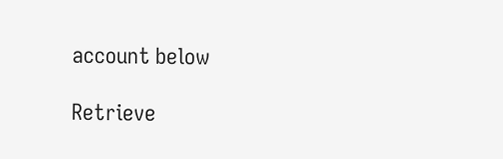account below

Retrieve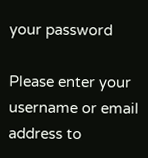your password

Please enter your username or email address to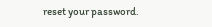reset your password.